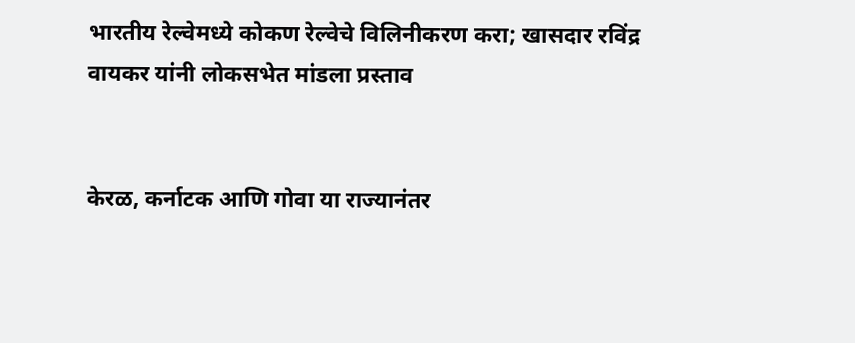भारतीय रेल्वेमध्ये कोकण रेल्वेचे विलिनीकरण करा; खासदार रविंद्र वायकर यांनी लोकसभेत मांडला प्रस्ताव


केरळ, कर्नाटक आणि गोवा या राज्यानंतर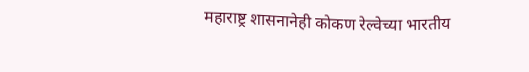महाराष्ट्र शासनानेही कोकण रेल्वेच्या भारतीय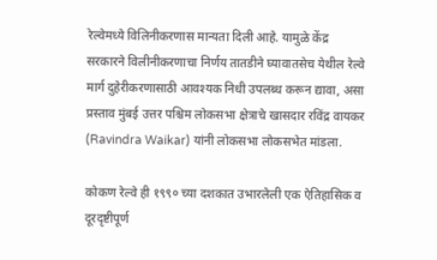रेल्वेमध्ये विलिनीकरणास मान्यता दिली आहे. यामुळे केंद्र सरकारने विलीनीकरणाचा निर्णय तातडीने घ्यावातसेच येथील रेल्वे मार्ग दुहेरीकरणासाठी आवश्यक निधी उपलब्ध करून द्यावा, असा प्रस्ताव मुंबई उत्तर पश्चिम लोकसभा क्षेत्राचे खासदार रविंद्र वायकर (Ravindra Waikar) यांनी लोकसभा लोकसभेत मांडला.

कोकण रेल्वे ही १९९० च्या दशकात उभारलेली एक ऐतिहासिक व दूरदृष्टीपूर्ण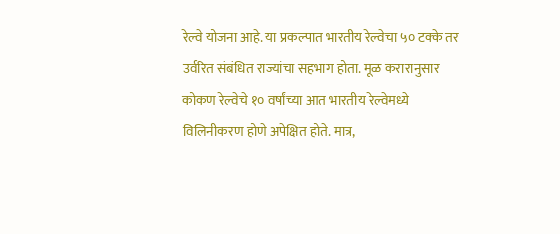रेल्वे योजना आहे. या प्रकल्पात भारतीय रेल्वेचा ५० टक्के तर उर्वरित संबंधित राज्यांचा सहभाग होता. मूळ करारानुसार कोकण रेल्वेचे १० वर्षांच्या आत भारतीय रेल्वेमध्ये विलिनीकरण होणे अपेक्षित होते. मात्र,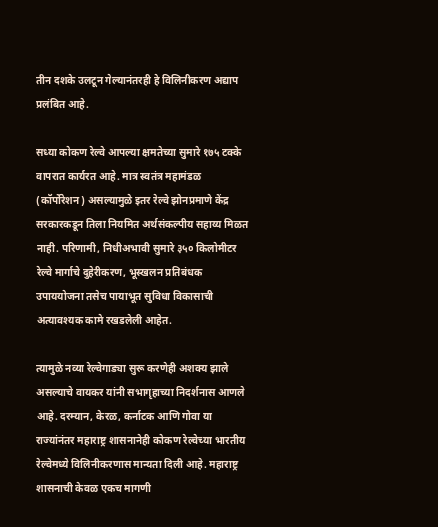तीन दशके उलटून गेल्यानंतरही हे विलिनीकरण अद्याप प्रलंबित आहे.

सध्या कोकण रेल्वे आपल्या क्षमतेच्या सुमारे १७५ टक्के वापरात कार्यरत आहे. मात्र स्वतंत्र महामंडळ (कॉर्पोरेशन) असल्यामुळे इतर रेल्वे झोनप्रमाणे केंद्र सरकारकडून तिला नियमित अर्थसंकल्पीय सहाय्य मिळत नाही. परिणामी, निधीअभावी सुमारे ३५० किलोमीटर रेल्वे मार्गाचे दुहेरीकरण, भूस्खलन प्रतिबंधक उपाययोजना तसेच पायाभूत सुविधा विकासाची अत्यावश्यक कामे रखडलेली आहेत.

त्यामुळे नव्या रेल्वेगाड्या सुरू करणेही अशक्य झाले असल्याचे वायकर यांनी सभागृहाच्या निदर्शनास आणले आहे. दरम्‍यान, केरळ, कर्नाटक आणि गोवा या राज्यांनंतर महाराष्ट्र शासनानेही कोकण रेल्वेच्या भारतीय रेल्वेमध्ये विलिनीकरणास मान्यता दिली आहे. महाराष्ट्र शासनाची केवळ एकच मागणी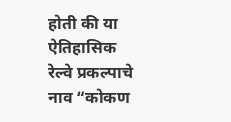होती की या ऐतिहासिक रेल्वे प्रकल्पाचे नाव “कोकण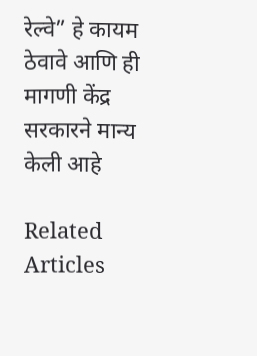रेल्वे” हे कायम ठेवावे आणि ही मागणी केंद्र सरकारने मान्य केली आहे

Related Articles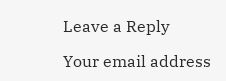Leave a Reply

Your email address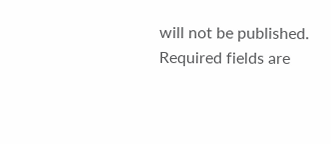will not be published. Required fields are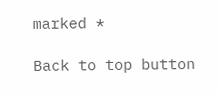marked *

Back to top button